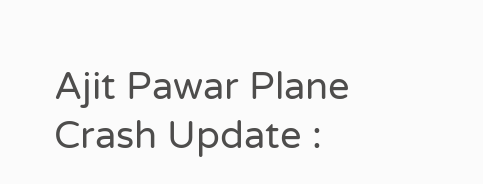Ajit Pawar Plane Crash Update :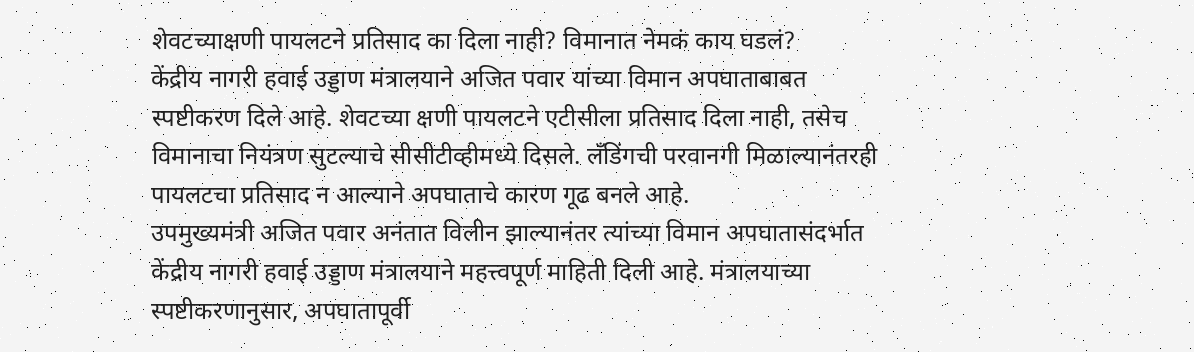शेवटच्याक्षणी पायलटने प्रतिसाद का दिला नाही? विमानात नेमकं काय घडलं?
केंद्रीय नागरी हवाई उड्डाण मंत्रालयाने अजित पवार यांच्या विमान अपघाताबाबत स्पष्टीकरण दिले आहे. शेवटच्या क्षणी पायलटने एटीसीला प्रतिसाद दिला नाही, तसेच विमानाचा नियंत्रण सुटल्याचे सीसीटीव्हीमध्ये दिसले. लँडिंगची परवानगी मिळाल्यानंतरही पायलटचा प्रतिसाद न आल्याने अपघाताचे कारण गूढ बनले आहे.
उपमुख्यमंत्री अजित पवार अनंतात विलीन झाल्यानंतर त्यांच्या विमान अपघातासंदर्भात केंद्रीय नागरी हवाई उड्डाण मंत्रालयाने महत्त्वपूर्ण माहिती दिली आहे. मंत्रालयाच्या स्पष्टीकरणानुसार, अपघातापूर्वी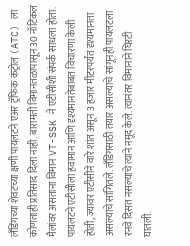लँडिंगच्या शेवटच्या क्षणी पायलटने एअर ट्रॅफिक कंट्रोल (ATC) ला कोणताही प्रतिसाद दिला नाही. बारामती विमानतळापासून 30 नॉटिकल मैलांवर असताना विमान VT-SSK ने एटीसीशी संपर्क साधला होता.
पायलटने एटीसीला हवामान आणि दृश्यमानतेबाबत विचारणा केली होती, ज्यावर एटीसीने वारे शांत असून 3 हजार मीटरपर्यंत दृश्यमानता असल्याचे सांगितले. लँडिंगसाठी तयार असल्याचे सांगूनही पायलटला रनवे दिसत नसल्याचे त्याने नमूद केले. त्यानंतर विमानाने घिरटी घातली.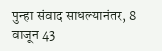पुन्हा संवाद साधल्यानंतर, 8 वाजून 43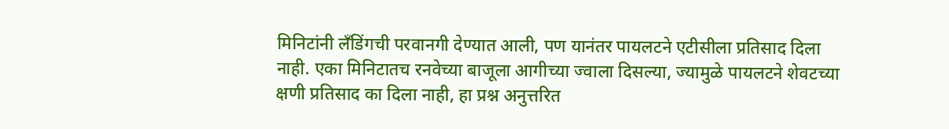मिनिटांनी लँडिंगची परवानगी देण्यात आली, पण यानंतर पायलटने एटीसीला प्रतिसाद दिला नाही. एका मिनिटातच रनवेच्या बाजूला आगीच्या ज्वाला दिसल्या, ज्यामुळे पायलटने शेवटच्या क्षणी प्रतिसाद का दिला नाही, हा प्रश्न अनुत्तरित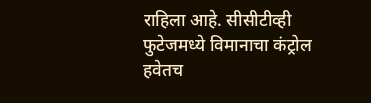राहिला आहे. सीसीटीव्ही फुटेजमध्ये विमानाचा कंट्रोल हवेतच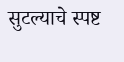सुटल्याचे स्पष्ट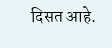दिसत आहे.